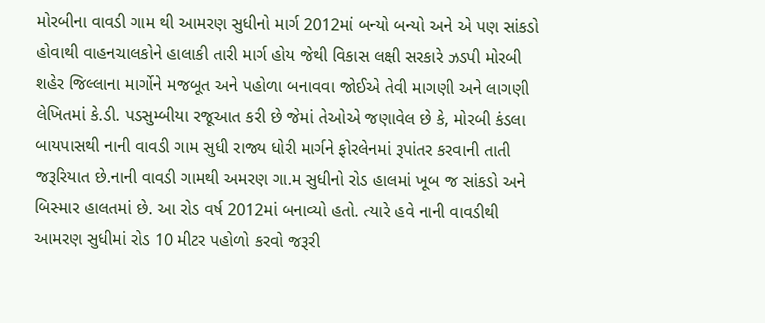મોરબીના વાવડી ગામ થી આમરણ સુધીનો માર્ગ 2012માં બન્યો બન્યો અને એ પણ સાંકડો હોવાથી વાહનચાલકોને હાલાકી તારી માર્ગ હોય જેથી વિકાસ લક્ષી સરકારે ઝડપી મોરબી શહેર જિલ્લાના માર્ગોને મજબૂત અને પહોળા બનાવવા જોઈએ તેવી માગણી અને લાગણી લેખિતમાં કે.ડી. પડસુમ્બીયા રજૂઆત કરી છે જેમાં તેઓએ જણાવેલ છે કે, મોરબી કંડલા બાયપાસથી નાની વાવડી ગામ સુધી રાજ્ય ધોરી માર્ગને ફોરલેનમાં રૂપાંતર કરવાની તાતી જરૂરિયાત છે.નાની વાવડી ગામથી અમરણ ગા.મ સુધીનો રોડ હાલમાં ખૂબ જ સાંકડો અને બિસ્માર હાલતમાં છે. આ રોડ વર્ષ 2012માં બનાવ્યો હતો. ત્યારે હવે નાની વાવડીથી આમરણ સુધીમાં રોડ 10 મીટર પહોળો કરવો જરૂરી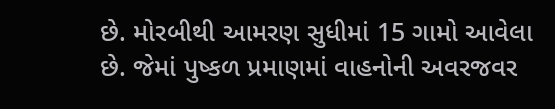છે. મોરબીથી આમરણ સુધીમાં 15 ગામો આવેલા છે. જેમાં પુષ્કળ પ્રમાણમાં વાહનોની અવરજવર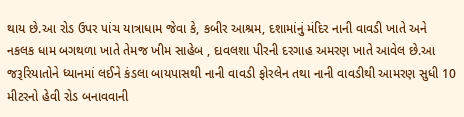થાય છે.આ રોડ ઉપર પાંચ યાત્રાધામ જેવા કે, કબીર આશ્રમ, દશામાંનું મંદિર નાની વાવડી ખાતે અને નકલક ધામ બગથળા ખાતે તેમજ ખીમ સાહેબ , દાવલશા પીરની દરગાહ અમરણ ખાતે આવેલ છે.આ જરૂરિયાતોને ધ્યાનમાં લઈને કંડલા બાયપાસથી નાની વાવડી ફોરલેન તથા નાની વાવડીથી આમરણ સુધી 10 મીટરનો હેવી રોડ બનાવવાની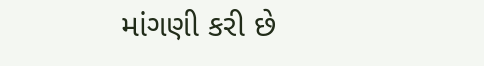માંગણી કરી છે